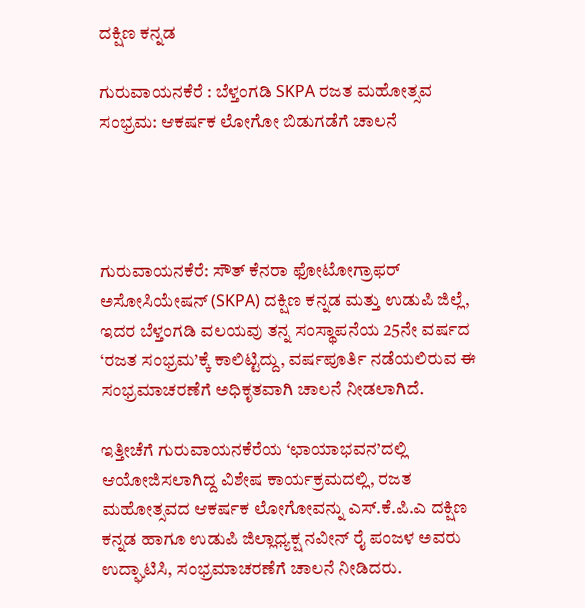ದಕ್ಷಿಣ ಕನ್ನಡ

ಗುರುವಾಯನಕೆರೆ : ಬೆಳ್ತಂಗಡಿ SKPA ರಜತ ಮಹೋತ್ಸವ ಸಂಭ್ರಮ: ಆಕರ್ಷಕ ಲೋಗೋ ಬಿಡುಗಡೆಗೆ ಚಾಲನೆ




ಗುರುವಾಯನಕೆರೆ: ಸೌತ್‌ ಕೆನರಾ ಫೋಟೋಗ್ರಾಫರ್ ಅಸೋಸಿಯೇಷನ್‌ (SKPA) ದಕ್ಷಿಣ ಕನ್ನಡ ಮತ್ತು ಉಡುಪಿ ಜಿಲ್ಲೆ, ಇದರ ಬೆಳ್ತಂಗಡಿ ವಲಯವು ತನ್ನ ಸಂಸ್ಥಾಪನೆಯ 25ನೇ ವರ್ಷದ ‘ರಜತ ಸಂಭ್ರಮ’ಕ್ಕೆ ಕಾಲಿಟ್ಟಿದ್ದು, ವರ್ಷಪೂರ್ತಿ ನಡೆಯಲಿರುವ ಈ ಸಂಭ್ರಮಾಚರಣೆಗೆ ಅಧಿಕೃತವಾಗಿ ಚಾಲನೆ ನೀಡಲಾಗಿದೆ.

ಇತ್ತೀಚೆಗೆ ಗುರುವಾಯನಕೆರೆಯ ‘ಛಾಯಾಭವನ’ದಲ್ಲಿ ಆಯೋಜಿಸಲಾಗಿದ್ದ ವಿಶೇಷ ಕಾರ್ಯಕ್ರಮದಲ್ಲಿ, ರಜತ ಮಹೋತ್ಸವದ ಆಕರ್ಷಕ ಲೋಗೋವನ್ನು ಎಸ್.ಕೆ.ಪಿ.ಎ ದಕ್ಷಿಣ ಕನ್ನಡ ಹಾಗೂ ಉಡುಪಿ ಜಿಲ್ಲಾಧ್ಯಕ್ಷ ನವೀನ್ ರೈ ಪಂಜಳ ಅವರು ಉದ್ಘಾಟಿಸಿ, ಸಂಭ್ರಮಾಚರಣೆಗೆ ಚಾಲನೆ ನೀಡಿದರು.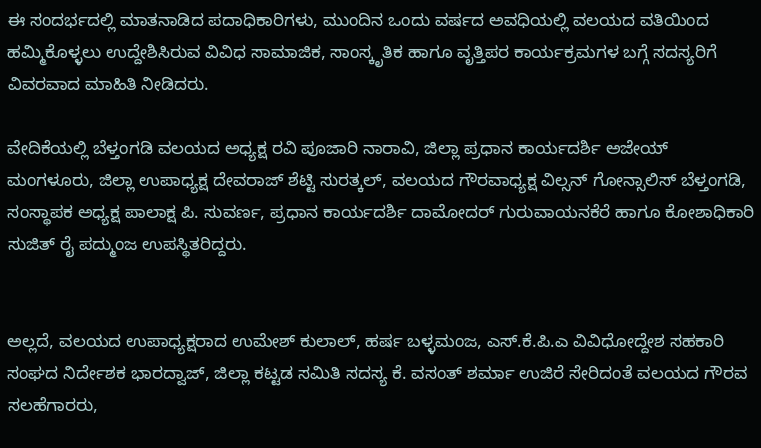ಈ ಸಂದರ್ಭದಲ್ಲಿ ಮಾತನಾಡಿದ ಪದಾಧಿಕಾರಿಗಳು, ಮುಂದಿನ ಒಂದು ವರ್ಷದ ಅವಧಿಯಲ್ಲಿ ವಲಯದ ವತಿಯಿಂದ ಹಮ್ಮಿಕೊಳ್ಳಲು ಉದ್ದೇಶಿಸಿರುವ ವಿವಿಧ ಸಾಮಾಜಿಕ, ಸಾಂಸ್ಕೃತಿಕ ಹಾಗೂ ವೃತ್ತಿಪರ ಕಾರ್ಯಕ್ರಮಗಳ ಬಗ್ಗೆ ಸದಸ್ಯರಿಗೆ ವಿವರವಾದ ಮಾಹಿತಿ ನೀಡಿದರು.

ವೇದಿಕೆಯಲ್ಲಿ ಬೆಳ್ತಂಗಡಿ ವಲಯದ ಅಧ್ಯಕ್ಷ ರವಿ ಪೂಜಾರಿ ನಾರಾವಿ, ಜಿಲ್ಲಾ ಪ್ರಧಾನ ಕಾರ್ಯದರ್ಶಿ ಅಜೇಯ್ ಮಂಗಳೂರು, ಜಿಲ್ಲಾ ಉಪಾಧ್ಯಕ್ಷ ದೇವರಾಜ್ ಶೆಟ್ಟಿ ಸುರತ್ಕಲ್, ವಲಯದ ಗೌರವಾಧ್ಯಕ್ಷ ವಿಲ್ಸನ್ ಗೋನ್ಸಾಲಿಸ್ ಬೆಳ್ತಂಗಡಿ, ಸಂಸ್ಥಾಪಕ ಅಧ್ಯಕ್ಷ ಪಾಲಾಕ್ಷ ಪಿ. ಸುವರ್ಣ, ಪ್ರಧಾನ ಕಾರ್ಯದರ್ಶಿ ದಾಮೋದರ್ ಗುರುವಾಯನಕೆರೆ ಹಾಗೂ ಕೋಶಾಧಿಕಾರಿ ಸುಜಿತ್ ರೈ ಪದ್ಮುಂಜ ಉಪಸ್ಥಿತರಿದ್ದರು.


ಅಲ್ಲದೆ, ವಲಯದ ಉಪಾಧ್ಯಕ್ಷರಾದ ಉಮೇಶ್ ಕುಲಾಲ್, ಹರ್ಷ ಬಳ್ಳಮಂಜ, ಎಸ್.ಕೆ.ಪಿ.ಎ ವಿವಿಧೋದ್ದೇಶ ಸಹಕಾರಿ ಸಂಘದ ನಿರ್ದೇಶಕ ಭಾರದ್ವಾಜ್‌, ಜಿಲ್ಲಾ ಕಟ್ಟಡ ಸಮಿತಿ ಸದಸ್ಯ ಕೆ. ವಸಂತ್ ಶರ್ಮಾ ಉಜಿರೆ ಸೇರಿದಂತೆ ವಲಯದ ಗೌರವ ಸಲಹೆಗಾರರು,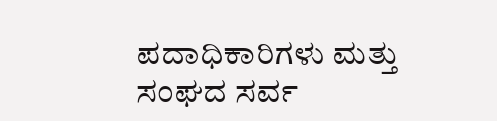ಪದಾಧಿಕಾರಿಗಳು ಮತ್ತು ಸಂಘದ ಸರ್ವ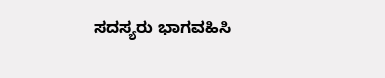ಸದಸ್ಯರು ಭಾಗವಹಿಸಿ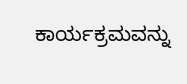ಕಾರ್ಯಕ್ರಮವನ್ನು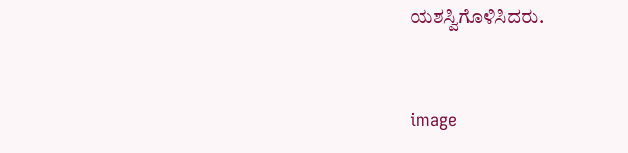ಯಶಸ್ವಿಗೊಳಿಸಿದರು.



image